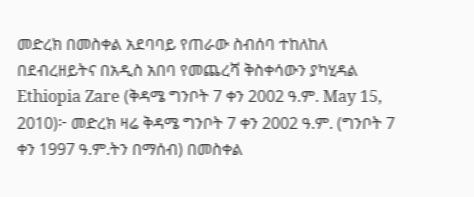መድረክ በመስቀል አደባባይ የጠራው ስብሰባ ተከለከለ
በደብረዘይትና በአዲስ አበባ የመጨረሻ ቅስቀሳውን ያካሂዳል
Ethiopia Zare (ቅዳሜ ግንቦት 7 ቀን 2002 ዓ.ም. May 15, 2010)፦ መድረክ ዛሬ ቅዳሜ ግንቦት 7 ቀን 2002 ዓ.ም. (ግንቦት 7 ቀን 1997 ዓ.ም.ትን በማሰብ) በመስቀል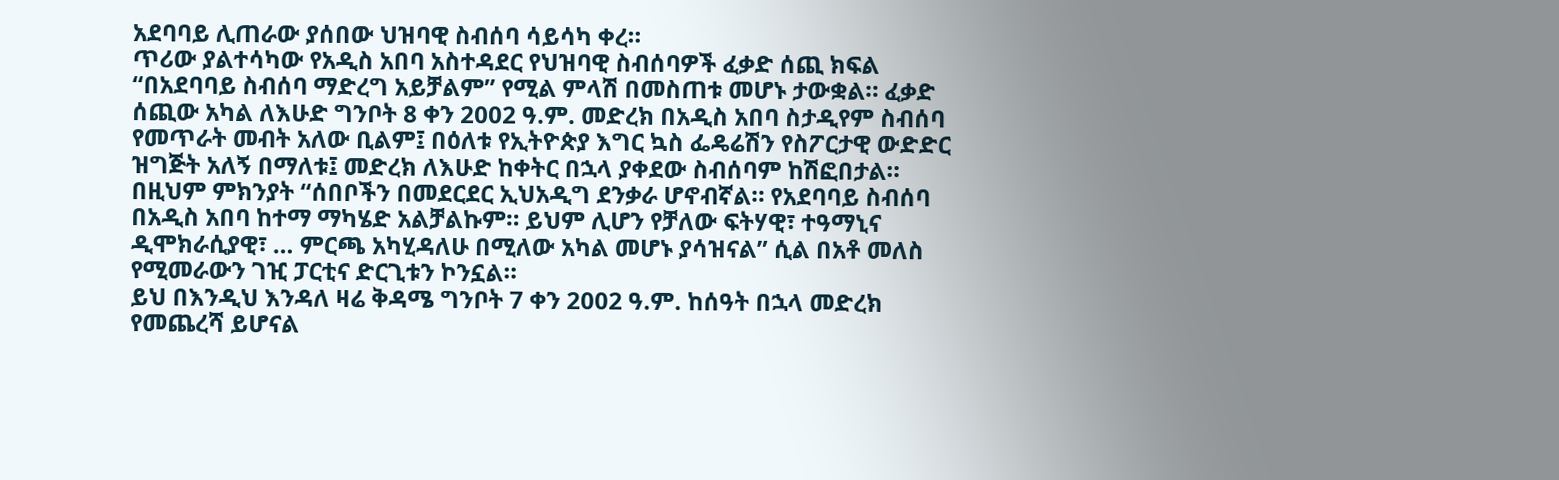አደባባይ ሊጠራው ያሰበው ህዝባዊ ስብሰባ ሳይሳካ ቀረ።
ጥሪው ያልተሳካው የአዲስ አበባ አስተዳደር የህዝባዊ ስብሰባዎች ፈቃድ ሰጪ ክፍል “በአደባባይ ስብሰባ ማድረግ አይቻልም” የሚል ምላሽ በመስጠቱ መሆኑ ታውቋል። ፈቃድ ሰጪው አካል ለእሁድ ግንቦት 8 ቀን 2002 ዓ.ም. መድረክ በአዲስ አበባ ስታዲየም ስብሰባ የመጥራት መብት አለው ቢልም፤ በዕለቱ የኢትዮጵያ እግር ኳስ ፌዴሬሽን የስፖርታዊ ውድድር ዝግጅት አለኝ በማለቱ፤ መድረክ ለእሁድ ከቀትር በኋላ ያቀደው ስብሰባም ከሽፎበታል።
በዚህም ምክንያት “ሰበቦችን በመደርደር ኢህአዲግ ደንቃራ ሆኖብኛል። የአደባባይ ስብሰባ በአዲስ አበባ ከተማ ማካሄድ አልቻልኩም። ይህም ሊሆን የቻለው ፍትሃዊ፣ ተዓማኒና ዲሞክራሲያዊ፣ … ምርጫ አካሂዳለሁ በሚለው አካል መሆኑ ያሳዝናል” ሲል በአቶ መለስ የሚመራውን ገዢ ፓርቲና ድርጊቱን ኮንኗል።
ይህ በእንዲህ እንዳለ ዛሬ ቅዳሜ ግንቦት 7 ቀን 2002 ዓ.ም. ከሰዓት በኋላ መድረክ የመጨረሻ ይሆናል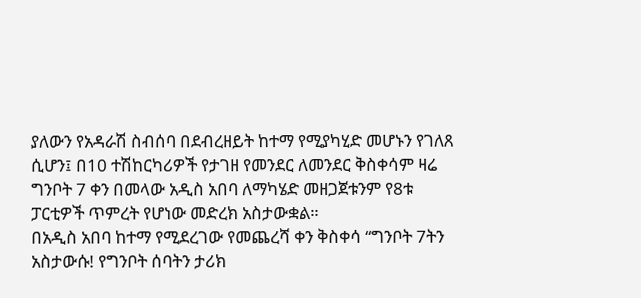ያለውን የአዳራሽ ስብሰባ በደብረዘይት ከተማ የሚያካሂድ መሆኑን የገለጸ ሲሆን፤ በ10 ተሽከርካሪዎች የታገዘ የመንደር ለመንደር ቅስቀሳም ዛሬ ግንቦት 7 ቀን በመላው አዲስ አበባ ለማካሄድ መዘጋጀቱንም የ8ቱ ፓርቲዎች ጥምረት የሆነው መድረክ አስታውቋል።
በአዲስ አበባ ከተማ የሚደረገው የመጨረሻ ቀን ቅስቀሳ “ግንቦት 7ትን አስታውሱ! የግንቦት ሰባትን ታሪክ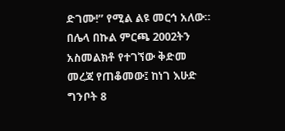ድገሙ!” የሚል ልዩ መርኅ አለው። በሌላ በኩል ምርጫ 2002ትን አስመልክቶ የተገኘው ቅድመ መረጃ የጠቆመው፤ ከነገ እሁድ ግንቦት 8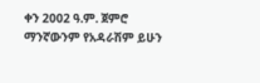ቀን 2002 ዓ.ም. ጀምሮ ማንኛውንም የአዳራሽም ይሁን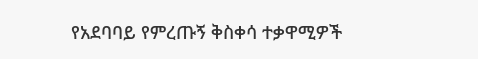የአደባባይ የምረጡኝ ቅስቀሳ ተቃዋሚዎች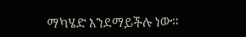ማካሄድ እንደማይችሉ ነው።